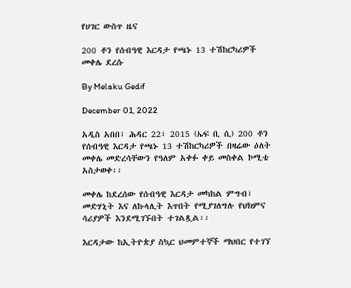የሀገር ውስጥ ዜና

200 ቶን የሰብዓዊ እርዳታ የጫኑ 13 ተሽከርካሪዎች መቀሌ ደረሱ

By Melaku Gedif

December 01, 2022

አዲስ አበበ፣ ሕዳር 22፣ 2015 (ኤፍ ቢ ሲ) 200 ቶን የሰብዓዊ እርዳታ የጫኑ 13 ተሽከርካሪዎች በዛሬው ዕለት መቀሌ መድረሳቸውን የዓለም አቀፉ ቀይ መስቀል ኮሚቴ አስታወቀ፡፡

መቀሌ ከደረሰው የሰብዓዊ እርዳታ መካከል ምግብ፣ መድሃኒት እና ለኩላሊት እጥበት የሚያገለግሉ የህክምና ሳሪያዎች እንደሚገኙበት ተገልጿል፡፡

እርዳታው ከኢትዮጵያ ስኳር ህመምተኞች ማህበር የተገኘ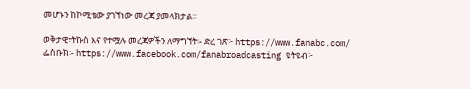መሆኑን ከኮሚቴው ያገኘነው መረጃ ያመላክታል፡፡

ወቅታዊ፣ትኩስ እና የተሟሉ መረጃዎችን ለማግኘት፡- ድረ ገጽ፦ https://www.fanabc.com/ ፌስቡክ፡- https://www.facebook.com/fanabroadcasting ዩትዩብ፦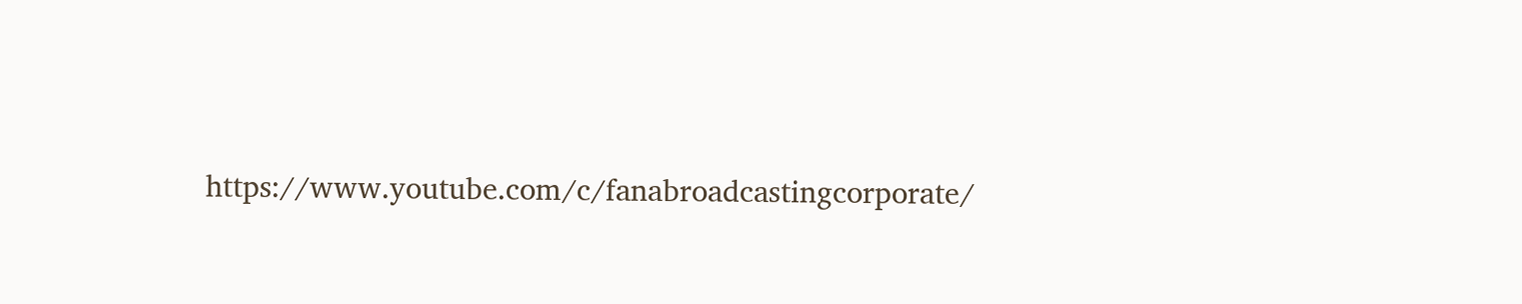https://www.youtube.com/c/fanabroadcastingcorporate/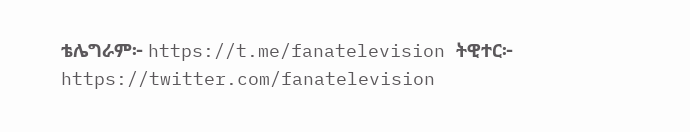ቴሌግራም፦ https://t.me/fanatelevision ትዊተር፦ https://twitter.com/fanatelevision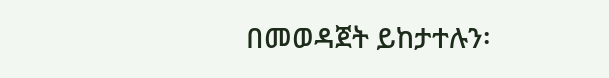በመወዳጀት ይከታተሉን፡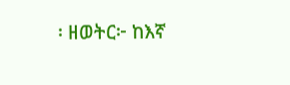፡ ዘወትር፦ ከእኛ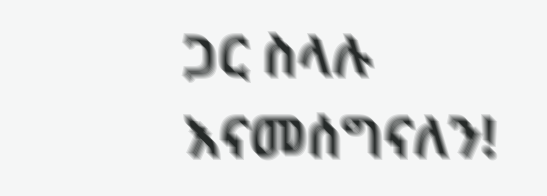ጋር ስላሉ እናመሰግናለን!